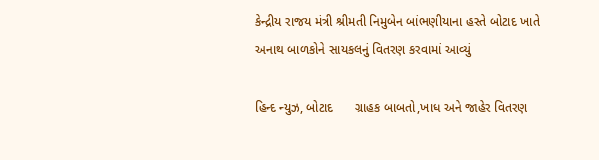કેન્દ્રીય રાજય મંત્રી શ્રીમતી નિમુબેન બાંભણીયાના હસ્તે બોટાદ ખાતે અનાથ બાળકોને સાયકલનું વિતરણ કરવામાં આવ્યું

હિન્દ ન્યુઝ, બોટાદ      ગ્રાહક બાબતો,ખાધ અને જાહેર વિતરણ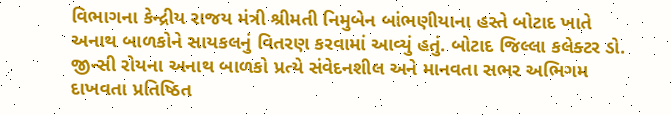વિભાગના કેન્દ્રીય રાજય મંત્રી શ્રીમતી નિમુબેન બાંભણીયાના હસ્તે બોટાદ ખાતે અનાથ બાળકોને સાયકલનું વિતરણ કરવામાં આવ્યું હતું. બોટાદ જિલ્લા કલેક્ટર ડો. જીન્સી રોયના અનાથ બાળકો પ્રત્યે સંવેદનશીલ અને માનવતા સભર અભિગમ દાખવતા પ્રતિષ્ઠિત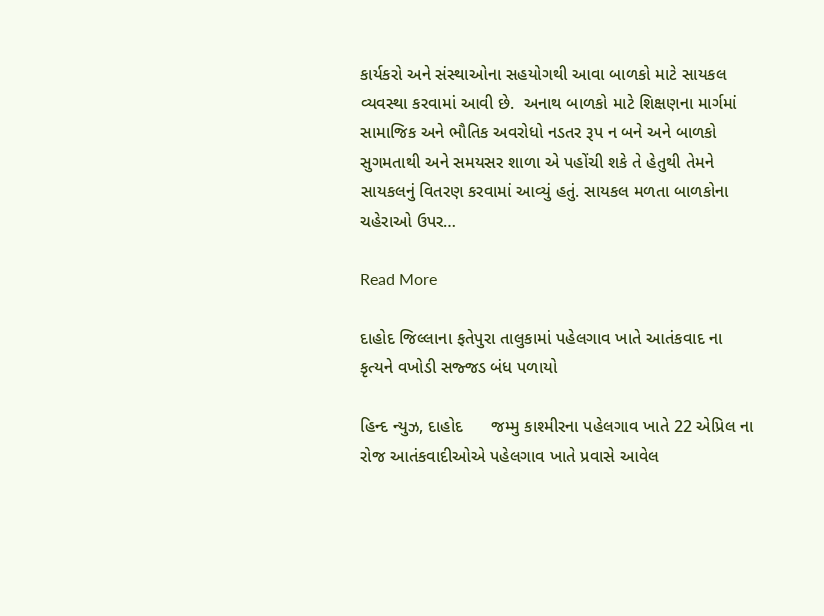કાર્યકરો અને સંસ્થાઓના સહયોગથી આવા બાળકો માટે સાયકલ વ્યવસ્થા કરવામાં આવી છે.  અનાથ બાળકો માટે શિક્ષણના માર્ગમાં સામાજિક અને ભૌતિક અવરોધો નડતર રૂપ ન બને અને બાળકો સુગમતાથી અને સમયસર શાળા એ પહોંચી શકે તે હેતુથી તેમને સાયકલનું વિતરણ કરવામાં આવ્યું હતું. સાયકલ મળતા બાળકોના ચહેરાઓ ઉપર…

Read More

દાહોદ જિલ્લાના ફતેપુરા તાલુકામાં પહેલગાવ ખાતે આતંકવાદ ના કૃત્યને વખોડી સજ્જડ બંધ પળાયો

હિન્દ ન્યુઝ, દાહોદ      જમ્મુ કાશ્મીરના પહેલગાવ ખાતે 22 એપ્રિલ ના રોજ આતંકવાદીઓએ પહેલગાવ ખાતે પ્રવાસે આવેલ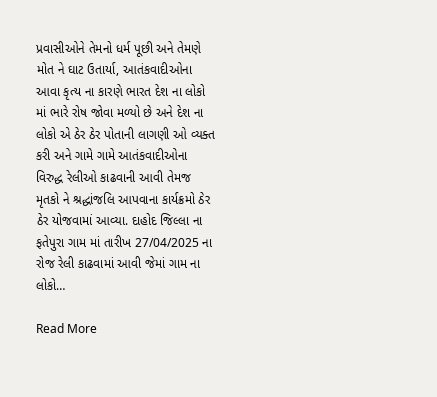પ્રવાસીઓને તેમનો ધર્મ પૂછી અને તેમણે મોત ને ઘાટ ઉતાર્યા, આતંકવાદીઓના આવા કૃત્ય ના કારણે ભારત દેશ ના લોકો માં ભારે રોષ જોવા મળ્યો છે અને દેશ ના લોકો એ ઠેર ઠેર પોતાની લાગણી ઓ વ્યક્ત કરી અને ગામે ગામે આતંકવાદીઓના વિરુદ્ધ રેલીઓ કાઢવાની આવી તેમજ મૃતકો ને શ્રદ્ધાંજલિ આપવાના કાર્યક્રમો ઠેર ઠેર યોજવામાં આવ્યા. દાહોદ જિલ્લા ના ફતેપુરા ગામ માં તારીખ 27/04/2025 ના રોજ રેલી કાઢવામાં આવી જેમાં ગામ ના લોકો…

Read More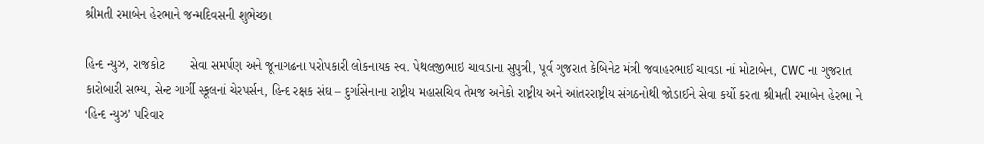શ્રીમતી રમાબેન હેરભાને જન્મદિવસની શુભેચ્છા

હિન્દ ન્યુઝ, રાજકોટ       સેવા સમર્પણ અને જૂનાગઢના પરોપકારી લોકનાયક સ્વ. પેથલજીભાઇ ચાવડાના સુપુત્રી, પૂર્વ ગુજરાત કેબિનેટ મંત્રી જવાહરભાઈ ચાવડા નાં મોટાબેન, CWC ના ગુજરાત કારોબારી સભ્ય, સેન્ટ ગાર્ગી સ્કૂલનાં ચેરપર્સન, હિન્દ રક્ષક સંઘ – દુર્ગાસેનાના રાષ્ટ્રીય મહાસચિવ તેમજ અનેકો રાષ્ટ્રીય અને આંતરરાષ્ટ્રીય સંગઠનોથી જોડાઈને સેવા કર્યો કરતા શ્રીમતી રમાબેન હેરભા ને ‘હિન્દ ન્યુઝ’ પરિવાર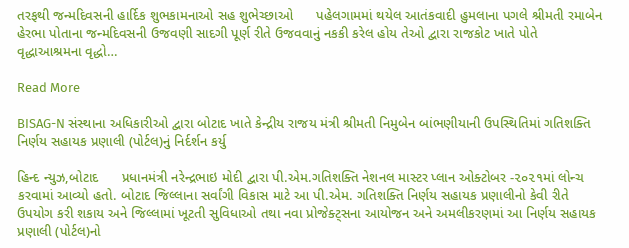તરફથી જન્મદિવસની હાર્દિક શુભકામનાઓ સહ શુભેચ્છાઓ      પહેલગામમાં થયેલ આતંકવાદી હુમલાના પગલે શ્રીમતી રમાબેન હેરભા પોતાના જન્મદિવસની ઉજવણી સાદગી પૂર્ણ રીતે ઉજવવાનું નકકી કરેલ હોય તેઓ દ્વારા રાજકોટ ખાતે પોતે વૃદ્ધાઆશ્રમના વૃદ્ધો…

Read More

BISAG-N સંસ્થાના અધિકારીઓ દ્વારા બોટાદ ખાતે કેન્દ્રીય રાજય મંત્રી શ્રીમતી નિમુબેન બાંભણીયાની ઉપસ્થિતિમાં ગતિશક્તિ નિર્ણય સહાયક પ્રણાલી (પોર્ટલ)નું નિર્દર્શન કર્યુ

હિન્દ ન્યુઝ,બોટાદ      પ્રધાનમંત્રી નરેન્દ્રભાઇ મોદી દ્વારા પી.એમ.ગતિશક્તિ નેશનલ માસ્ટર પ્લાન ઓક્ટોબર -૨૦૨૧માં લોન્ચ કરવામાં આવ્યો હતો. બોટાદ જિલ્લાના સર્વાંગી વિકાસ માટે આ પી.એમ. ગતિશક્તિ નિર્ણય સહાયક પ્રણાલીનો કેવી રીતે ઉપયોગ કરી શકાય અને જિલ્લામાં ખૂટતી સુવિધાઓ તથા નવા પ્રોજેક્ટ્સના આયોજન અને અમલીકરણમાં આ નિર્ણય સહાયક પ્રણાલી (પોર્ટલ)નો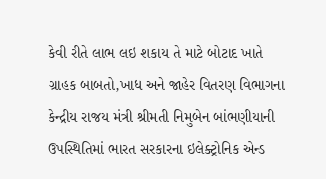કેવી રીતે લાભ લઇ શકાય તે માટે બોટાદ ખાતે ગ્રાહક બાબતો,ખાધ અને જાહેર વિતરણ વિભાગના કેન્દ્રીય રાજય મંત્રી શ્રીમતી નિમુબેન બાંભણીયાની ઉપસ્થિતિમાં ભારત સરકારના ઇલેક્ટ્રોનિક એન્ડ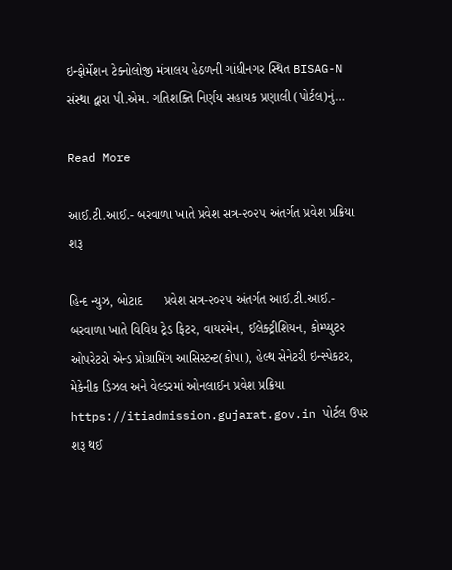ઇન્ફોર્મેશન ટેક્નોલોજી મંત્રાલય હેઠળની ગાંધીનગર સ્થિત BISAG-N સંસ્થા દ્વારા પી.એમ. ગતિશક્તિ નિર્ણય સહાયક પ્રણાલી (પોર્ટલ)નું…

Read More

આઈ.ટી.આઈ.- બરવાળા ખાતે પ્રવેશ સત્ર-૨૦૨૫ અંતર્ગત પ્રવેશ પ્રક્રિયા શરૂ

હિન્દ ન્યુઝ, બોટાદ      પ્રવેશ સત્ર-૨૦૨૫ અંતર્ગત આઈ.ટી.આઈ.- બરવાળા ખાતે વિવિધ ટ્રેડ ફિટર, વાયરમેન, ઈલેક્ટ્રીશિયન, કોમ્પ્યુટર ઓપરેટરો એન્ડ પ્રોગ્રામિંગ આસિસ્ટન્ટ(કોપા), હેલ્થ સેનેટરી ઇન્સ્પેકટર, મેકેનીક ડિઝલ અને વેલ્ડરમાં ઓનલાઈન પ્રવેશ પ્રક્રિયા https://itiadmission.gujarat.gov.in પોર્ટલ ઉપર શરૂ થઈ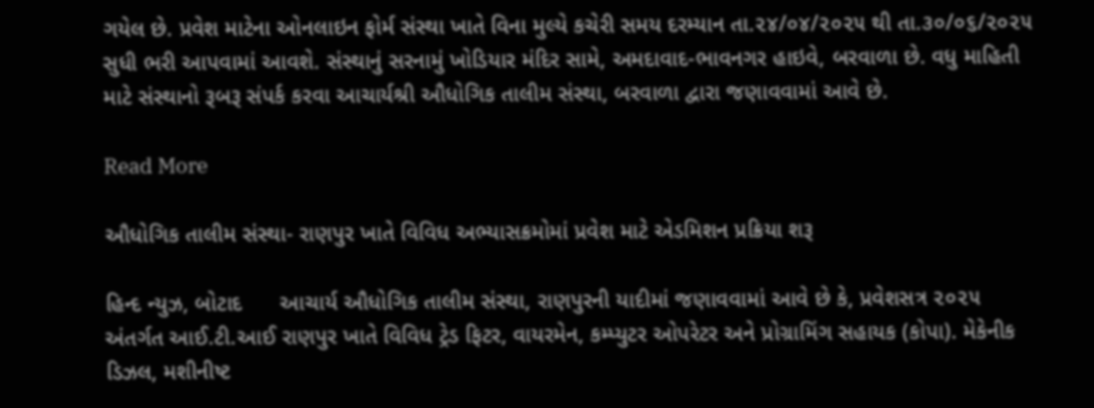ગયેલ છે. પ્રવેશ માટેના ઓનલાઇન ફોર્મ સંસ્થા ખાતે વિના મુલ્યે કચેરી સમય દરમ્યાન તા.૨૪/૦૪/૨૦૨૫ થી તા.૩૦/૦૬/૨૦૨૫ સુધી ભરી આપવામાં આવશે. સંસ્થાનું સરનામું ખોડિયાર મંદિર સામે, અમદાવાદ-ભાવનગર હાઇવે, બરવાળા છે. વધુ માહિતી માટે સંસ્થાનો રૂબરૂ સંપર્ક કરવા આચાર્યશ્રી ઔધોગિક તાલીમ સંસ્થા, બરવાળા દ્વારા જણાવવામાં આવે છે.

Read More

ઔધોગિક તાલીમ સંસ્થા- રાણપુર ખાતે વિવિધ અભ્યાસક્રમોમાં પ્રવેશ માટે એડમિશન પ્રક્રિયા શરૂ

હિન્દ ન્યુઝ, બોટાદ      આચાર્ય ઔધોગિક તાલીમ સંસ્થા, રાણપુરની યાદીમાં જણાવવામાં આવે છે કે, પ્રવેશસત્ર ૨૦૨૫ અંતર્ગત આઈ.ટી.આઈ રાણપુર ખાતે વિવિધ ટ્રેડ ફિટર, વાયરમેન, કમ્પ્યુટર ઓપરેટર અને પ્રોગ્રામિંગ સહાયક (કોપા). મેકેનીક ડિઝલ, મશીનીષ્ટ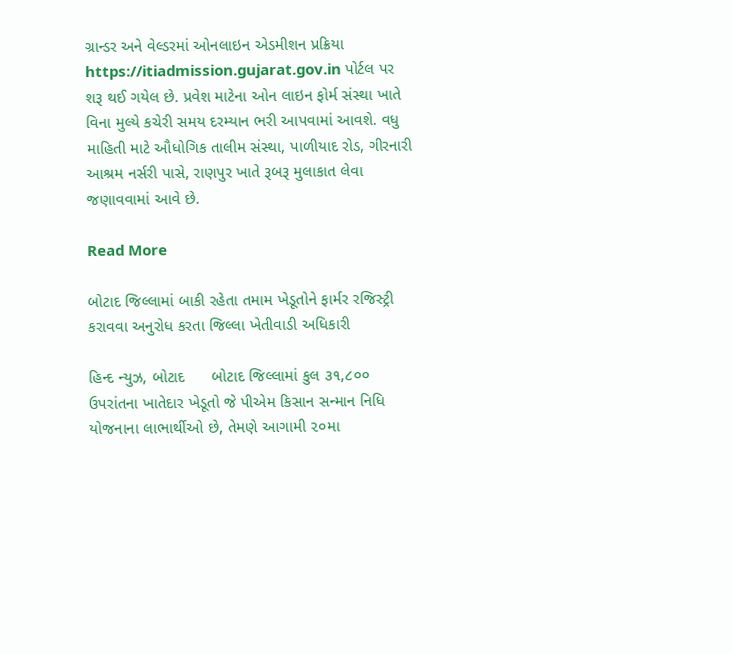ગ્રાન્ડર અને વેલ્ડરમાં ઓનલાઇન એડમીશન પ્રક્રિયા https://itiadmission.gujarat.gov.in પોર્ટલ પર શરૂ થઈ ગયેલ છે. પ્રવેશ માટેના ઓન લાઇન ફોર્મ સંસ્થા ખાતે વિના મુલ્યે કચેરી સમય દરમ્યાન ભરી આપવામાં આવશે. વધુ માહિતી માટે ઔધોગિક તાલીમ સંસ્થા, પાળીયાદ રોડ, ગીરનારી આશ્રમ નર્સરી પાસે, રાણપુર ખાતે રૂબરૂ મુલાકાત લેવા જણાવવામાં આવે છે.

Read More

બોટાદ જિલ્લામાં બાકી રહેતા તમામ ખેડૂતોને ફાર્મર રજિસ્ટ્રી કરાવવા અનુરોધ કરતા જિલ્લા ખેતીવાડી અધિકારી

હિન્દ ન્યુઝ, બોટાદ      બોટાદ જિલ્લામાં કુલ ૩૧,૮૦૦ ઉપરાંતના ખાતેદાર ખેડૂતો જે પીએમ કિસાન સન્માન નિધિ યોજનાના લાભાર્થીઓ છે, તેમણે આગામી ૨૦મા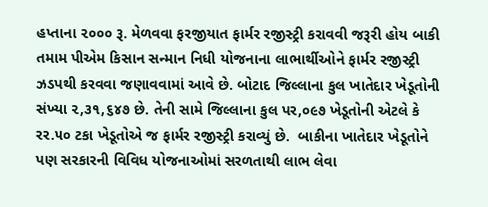હપ્તાના ૨૦૦૦ રૂ. મેળવવા ફરજીયાત ફાર્મર રજીસ્ટ્રી કરાવવી જરૂરી હોય બાકી તમામ પીએમ કિસાન સન્માન નિધી યોજનાના લાભાર્થીઓને ફાર્મર રજીસ્ટ્રી ઝડપથી કરવવા જણાવવામાં આવે છે. બોટાદ જિલ્લાના કુલ ખાતેદાર ખેડૂતોની સંખ્યા ૨,૩૧,૬૪૭ છે. તેની સામે જિલ્લાના કુલ પર,૦૯૭ ખેડૂતોની એટલે કે રર.૫૦ ટકા ખેડૂતોએ જ ફાર્મર રજીસ્ટ્રી કરાવ્યું છે.  બાકીના ખાતેદાર ખેડૂતોને પણ સરકારની વિવિધ યોજનાઓમાં સરળતાથી લાભ લેવા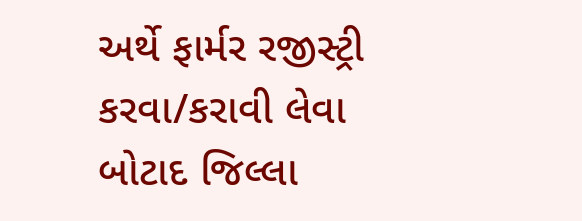અર્થે ફાર્મર રજીસ્ટ્રી કરવા/કરાવી લેવા બોટાદ જિલ્લા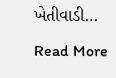ખેતીવાડી…

Read More